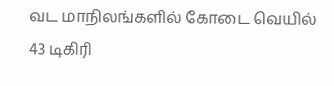வட மாநிலங்களில் கோடை வெயில் 43 டிகிரி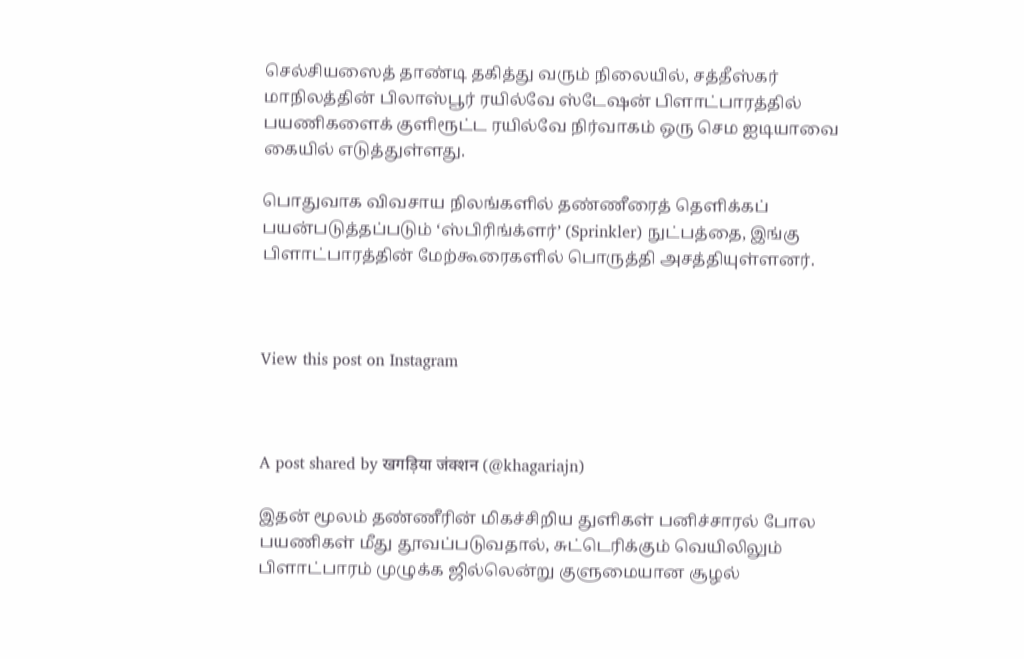செல்சியஸைத் தாண்டி தகித்து வரும் நிலையில், சத்தீஸ்கர் மாநிலத்தின் பிலாஸ்பூர் ரயில்வே ஸ்டேஷன் பிளாட்பாரத்தில் பயணிகளைக் குளிரூட்ட ரயில்வே நிர்வாகம் ஒரு செம ஐடியாவை கையில் எடுத்துள்ளது.

பொதுவாக விவசாய நிலங்களில் தண்ணீரைத் தெளிக்கப் பயன்படுத்தப்படும் ‘ஸ்பிரிங்க்ளர்’ (Sprinkler) நுட்பத்தை, இங்கு பிளாட்பாரத்தின் மேற்கூரைகளில் பொருத்தி அசத்தியுள்ளனர்.



View this post on Instagram



A post shared by खगड़िया जंक्शन (@khagariajn)

இதன் மூலம் தண்ணீரின் மிகச்சிறிய துளிகள் பனிச்சாரல் போல பயணிகள் மீது தூவப்படுவதால், சுட்டெரிக்கும் வெயிலிலும் பிளாட்பாரம் முழுக்க ஜில்லென்று குளுமையான சூழல்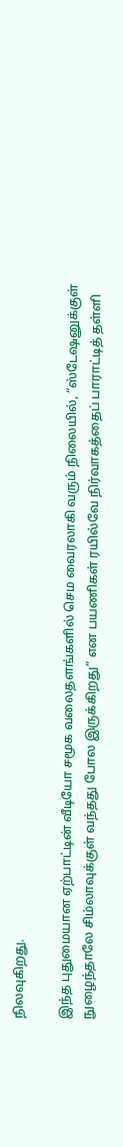நிலவுகிறது.

இந்த புதுமையான ஏற்பாட்டின் வீடியோ சமூக வலைதளங்களில் செம வைரலாகி வரும் நிலையில், “ஸ்டேஷனுக்குள் நுழைந்தாலே சிம்லாவுக்குள் வந்தது போல இருக்கிறது” என பயணிகள் ரயில்வே நிர்வாகத்தைப் பாராட்டித் தள்ளி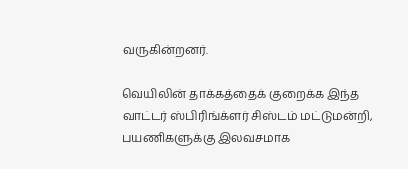வருகின்றனர்.

வெயிலின் தாக்கத்தைக் குறைக்க இந்த வாட்டர் ஸ்பிரிங்க்ளர் சிஸ்டம் மட்டுமன்றி, பயணிகளுக்கு இலவசமாக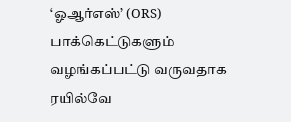‘ஓஆர்எஸ்’ (ORS) பாக்கெட்டுகளும் வழங்கப்பட்டு வருவதாக ரயில்வே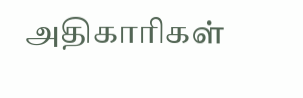அதிகாரிகள்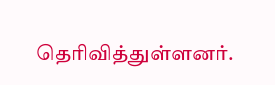தெரிவித்துள்ளனர்.